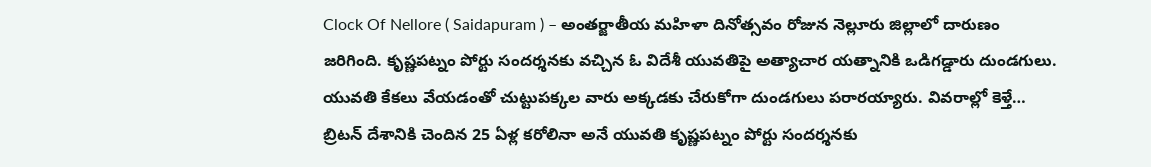Clock Of Nellore ( Saidapuram ) – అంతర్జాతీయ మహిళా దినోత్సవం రోజున నెల్లూరు జిల్లాలో దారుణం జరిగింది. కృష్ణపట్నం పోర్టు సందర్శనకు వచ్చిన ఓ విదేశీ యువతిపై అత్యాచార యత్నానికి ఒడిగడ్డారు దుండగులు. యువతి కేకలు వేయడంతో చుట్టుపక్కల వారు అక్కడకు చేరుకోగా దుండగులు పరారయ్యారు. వివరాల్లో కెళ్తే… బ్రిటన్ దేశానికి చెందిన 25 ఏళ్ల కరోలినా అనే యువతి కృష్ణపట్నం పోర్టు సందర్శనకు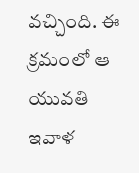వచ్చింది. ఈ క్రమంలో ఆ యువతి ఇవాళ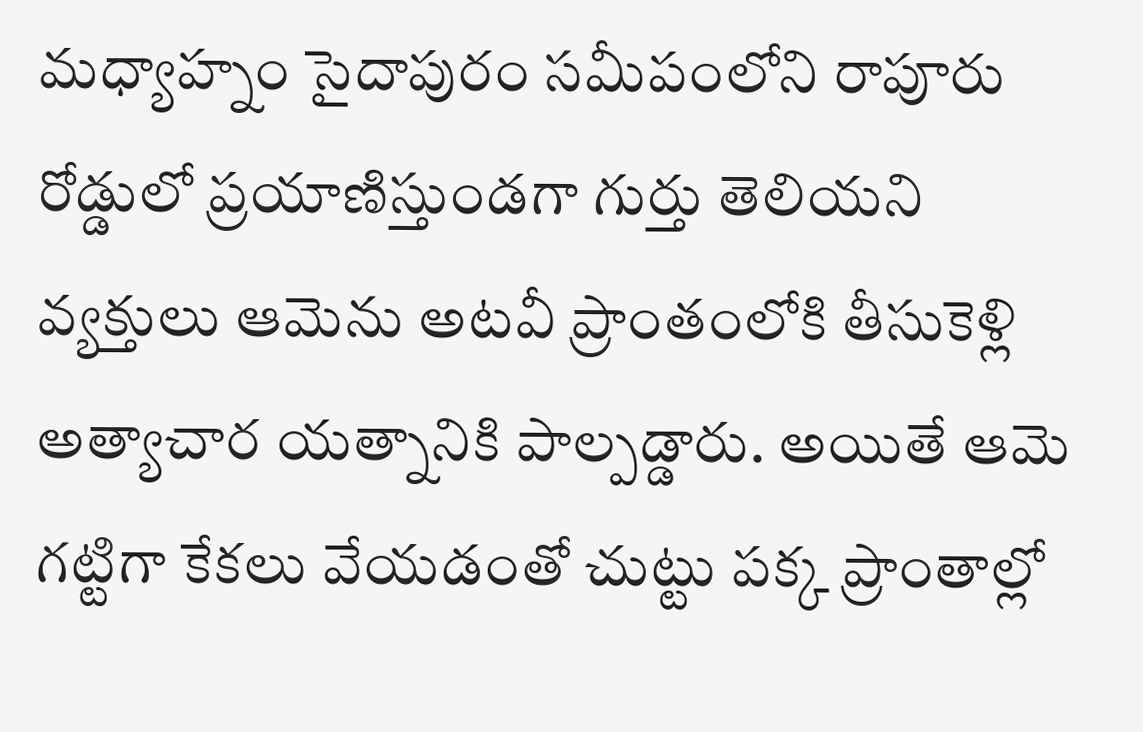మధ్యాహ్నం సైదాపురం సమీపంలోని రాపూరు రోడ్డులో ప్రయాణిస్తుండగా గుర్తు తెలియని వ్యక్తులు ఆమెను అటవీ ప్రాంతంలోకి తీసుకెళ్లి అత్యాచార యత్నానికి పాల్పడ్డారు. అయితే ఆమె గట్టిగా కేకలు వేయడంతో చుట్టు పక్క ప్రాంతాల్లో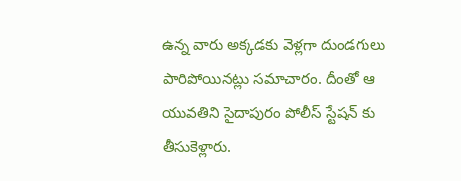ఉన్న వారు అక్కడకు వెళ్లగా దుండగులు పారిపోయినట్లు సమాచారం. దీంతో ఆ యువతిని సైదాపురం పోలీస్ స్టేషన్ కు తీసుకెళ్లారు.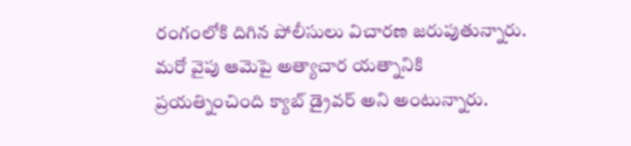రంగంలోకి దిగిన పోలీసులు విచారణ జరుపుతున్నారు. మరో వైపు ఆమెపై అత్యాచార యత్నానికి ప్రయత్నించింది క్యాబ్ డ్రైవర్ అని అంటున్నారు.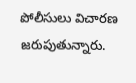పోలీసులు విచారణ జరుపుతున్నారు.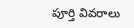పూర్తి వివరాలు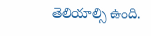తెలియాల్సి ఉంది.